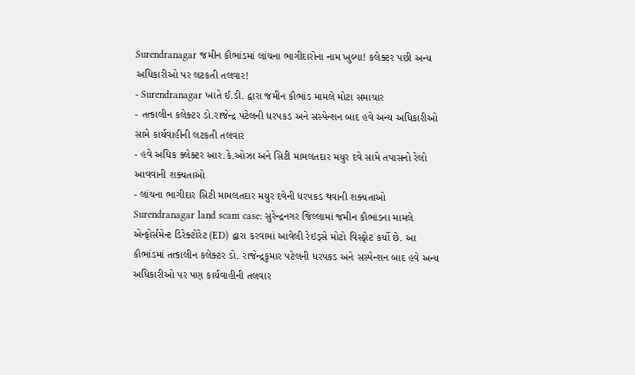Surendranagar જમીન કૌભાંડમાં લાંચના ભાગીદારોના નામ ખુલ્યા! કલેક્ટર પછી અન્ય અધિકારીઓ પર લટકતી તલવાર!
- Surendranagar ખાતે ઈ.ડી. દ્વારા જમીન કૌભાંડ મામલે મોટા સમાચાર
- તત્કાલીન કલેક્ટર ડો.રાજેન્દ્ર પટેલની ધરપકડ અને સસ્પેન્શન બાદ હવે અન્ય અધિકારીઓ સામે કાર્યવાહીની લટકતી તલવાર
- હવે અધિક ક્લેક્ટર આર.કે.ઓઝા અને સિટી મામલતદાર મયુર દવે સામે તપાસનો રેલો આવવાની શક્યતાઓ
- લાંચના ભાગીદાર સિટી મામલતદાર મયુર દવેની ધરપકડ થવાની શક્યતાઓ
Surendranagar land scam case: સુરેન્દ્રનગર જિલ્લામાં જમીન કૌભાંડના મામલે એન્ફોર્સમેન્ટ ડિરેક્ટોરેટ (ED) દ્વારા કરવામાં આવેલી રેઇડ્સે મોટો વિસ્ફોટ કર્યો છે. આ કૌભાંડમાં તત્કાલીન કલેક્ટર ડો. રાજેન્દ્રકુમાર પટેલની ધરપકડ અને સસ્પેન્શન બાદ હવે અન્ય અધિકારીઓ પર પણ કાર્યવાહીની તલવાર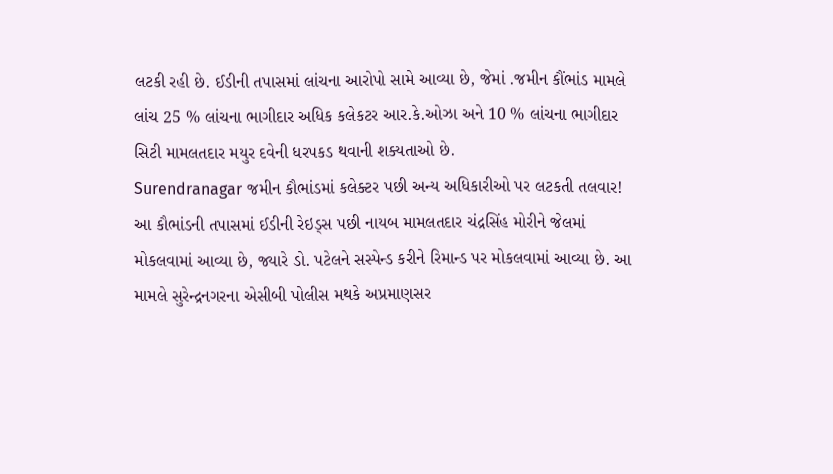લટકી રહી છે. ઈડીની તપાસમાં લાંચના આરોપો સામે આવ્યા છે, જેમાં .જમીન કૌંભાંડ મામલે લાંચ 25 % લાંચના ભાગીદાર અધિક કલેકટર આર.કે.ઓઝા અને 10 % લાંચના ભાગીદાર સિટી મામલતદાર મયુર દવેની ધરપકડ થવાની શક્યતાઓ છે.
Surendranagar જમીન કૌભાંડમાં કલેક્ટર પછી અન્ય અધિકારીઓ પર લટકતી તલવાર!
આ કૌભાંડની તપાસમાં ઈડીની રેઇડ્સ પછી નાયબ મામલતદાર ચંદ્રસિંહ મોરીને જેલમાં મોકલવામાં આવ્યા છે, જ્યારે ડો. પટેલને સસ્પેન્ડ કરીને રિમાન્ડ પર મોકલવામાં આવ્યા છે. આ મામલે સુરેન્દ્રનગરના એસીબી પોલીસ મથકે અપ્રમાણસર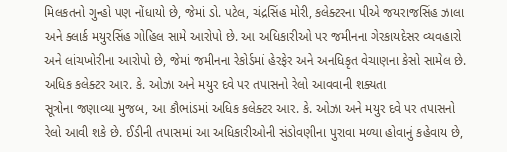મિલકતનો ગુન્હો પણ નોંધાયો છે, જેમાં ડો. પટેલ, ચંદ્રસિંહ મોરી, કલેક્ટરના પીએ જયરાજસિંહ ઝાલા અને ક્લાર્ક મયુરસિંહ ગોહિલ સામે આરોપો છે. આ અધિકારીઓ પર જમીનના ગેરકાયદેસર વ્યવહારો અને લાંચખોરીના આરોપો છે, જેમાં જમીનના રેકોર્ડમાં હેરફેર અને અનધિકૃત વેચાણના કેસો સામેલ છે.
અધિક કલેક્ટર આર. કે. ઓઝા અને મયુર દવે પર તપાસનો રેલો આવવાની શક્યતા
સૂત્રોના જણાવ્યા મુજબ, આ કૌભાંડમાં અધિક કલેક્ટર આર. કે. ઓઝા અને મયુર દવે પર તપાસનો રેલો આવી શકે છે. ઈડીની તપાસમાં આ અધિકારીઓની સંડોવણીના પુરાવા મળ્યા હોવાનું કહેવાય છે,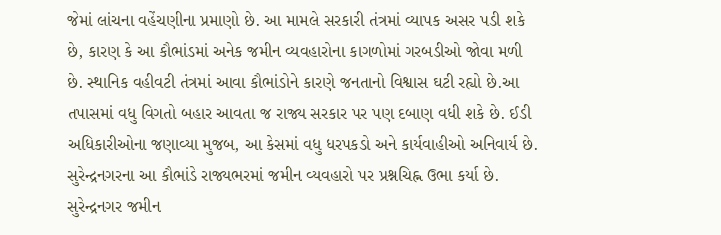જેમાં લાંચના વહેંચણીના પ્રમાણો છે. આ મામલે સરકારી તંત્રમાં વ્યાપક અસર પડી શકે છે, કારણ કે આ કૌભાંડમાં અનેક જમીન વ્યવહારોના કાગળોમાં ગરબડીઓ જોવા મળી છે. સ્થાનિક વહીવટી તંત્રમાં આવા કૌભાંડોને કારણે જનતાનો વિશ્વાસ ઘટી રહ્યો છે.આ તપાસમાં વધુ વિગતો બહાર આવતા જ રાજ્ય સરકાર પર પણ દબાણ વધી શકે છે. ઈડી અધિકારીઓના જણાવ્યા મુજબ, આ કેસમાં વધુ ધરપકડો અને કાર્યવાહીઓ અનિવાર્ય છે. સુરેન્દ્રનગરના આ કૌભાંડે રાજ્યભરમાં જમીન વ્યવહારો પર પ્રશ્નચિહ્ન ઉભા કર્યા છે.
સુરેન્દ્રનગર જમીન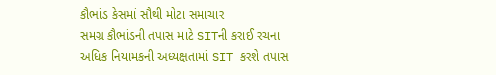કૌભાંડ કેસમાં સૌથી મોટા સમાચાર
સમગ્ર કૌભાંડની તપાસ માટે SITની કરાઈ રચના
અધિક નિયામકની અધ્યક્ષતામાં SIT કરશે તપાસ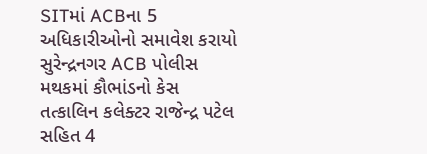SITમાં ACBના 5 અધિકારીઓનો સમાવેશ કરાયો
સુરેન્દ્રનગર ACB પોલીસ મથકમાં કૌભાંડનો કેસ
તત્કાલિન કલેક્ટર રાજેન્દ્ર પટેલ સહિત 4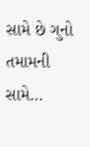સામે છે ગુનો
તમામની સામે…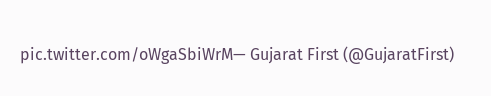pic.twitter.com/oWgaSbiWrM— Gujarat First (@GujaratFirst)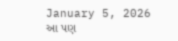January 5, 2026
આ પણ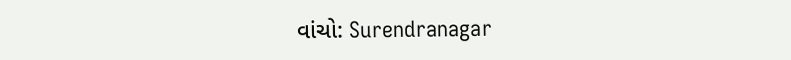વાંચો: Surendranagar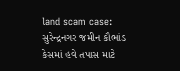land scam case: સુરેન્દ્રનગર જમીન કૌભાંડ કેસમાં હવે તપાસ માટે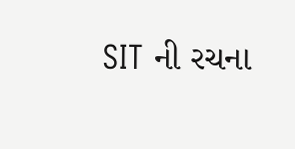SIT ની રચના